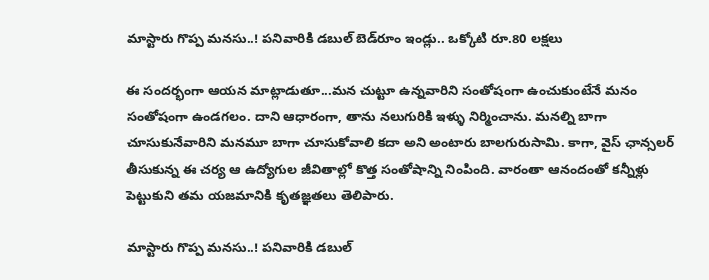మాస్టారు గొప్ప మనసు..! పనివారికి డబుల్ బెడ్‌రూం ఇండ్లు.. ఒక్కోటి రూ.80 లక్షలు

ఈ సందర్భంగా ఆయన మాట్లాడుతూ...మన చుట్టూ ఉన్నవారిని సంతోషంగా ఉంచుకుంటేనే మనం సంతోషంగా ఉండగలం. దాని ఆధారంగా, తాను నలుగురికి ఇళ్ళు నిర్మించాను. మనల్ని బాగా చూసుకునేవారిని మనమూ బాగా చూసుకోవాలి కదా అని అంటారు బాలగురుసామి. కాగా, వైస్ ఛాన్సలర్ తీసుకున్న ఈ చర్య ఆ ఉద్యోగుల జీవితాల్లో కొత్త సంతోషాన్ని నింపింది. వారంతా ఆనందంతో కన్నీళ్లు పెట్టుకుని తమ యజమానికి కృతజ్ఞతలు తెలిపారు.

మాస్టారు గొప్ప మనసు..! పనివారికి డబుల్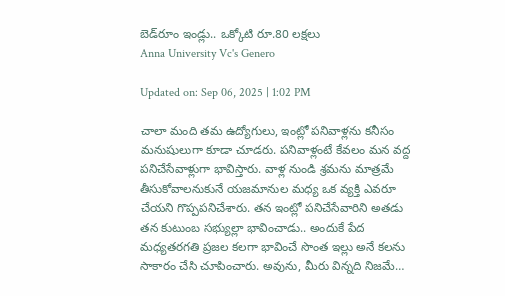బెడ్‌రూం ఇండ్లు.. ఒక్కోటి రూ.80 లక్షలు
Anna University Vc's Genero

Updated on: Sep 06, 2025 | 1:02 PM

చాలా మంది తమ ఉద్యోగులు, ఇంట్లో పనివాళ్లను కనీసం మనుషులుగా కూడా చూడరు. పనివాళ్లంటే కేవలం మన వద్ద పనిచేసేవాళ్లుగా భావిస్తారు. వాళ్ల నుండి శ్రమను మాత్రమే తీసుకోవాలనుకునే యజమానుల మధ్య ఒక వ్యక్తి ఎవరూ చేయని గొప్పపనిచేశారు. తన ఇంట్లో పనిచేసేవారిని అతడు తన కుటుంబ సభ్యుల్లా భావించాడు.. అందుకే పేద మధ్యతరగతి ప్రజల కలగా భావించే సొంత ఇల్లు అనే కలను సాకారం చేసి చూపించారు. అవును, మీరు విన్నది నిజమే…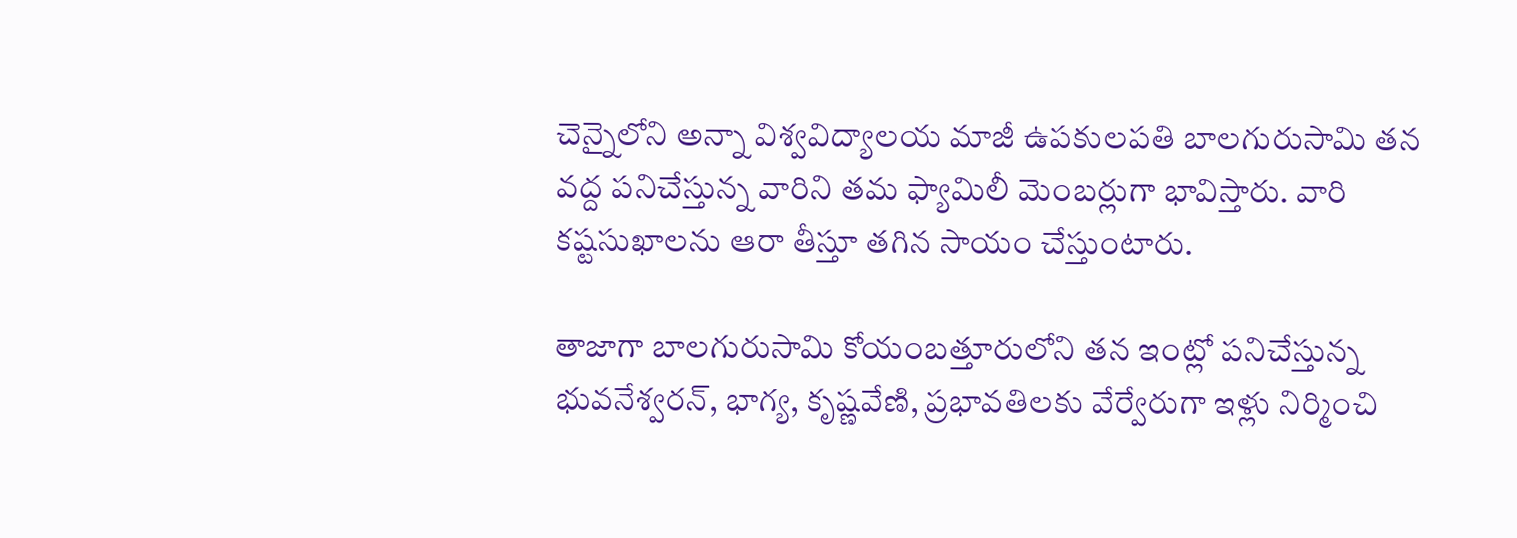చెన్నైలోని అన్నా విశ్వవిద్యాలయ మాజీ ఉపకులపతి బాలగురుసామి తన వద్ద పనిచేస్తున్న వారిని తమ ఫ్యామిలీ మెంబర్లుగా భావిస్తారు. వారి కష్టసుఖాలను ఆరా తీస్తూ తగిన సాయం చేస్తుంటారు.

తాజాగా బాలగురుసామి కోయంబత్తూరులోని తన ఇంట్లో పనిచేస్తున్న భువనేశ్వరన్, భాగ్య, కృష్ణవేణి, ప్రభావతిలకు వేర్వేరుగా ఇళ్లు నిర్మించి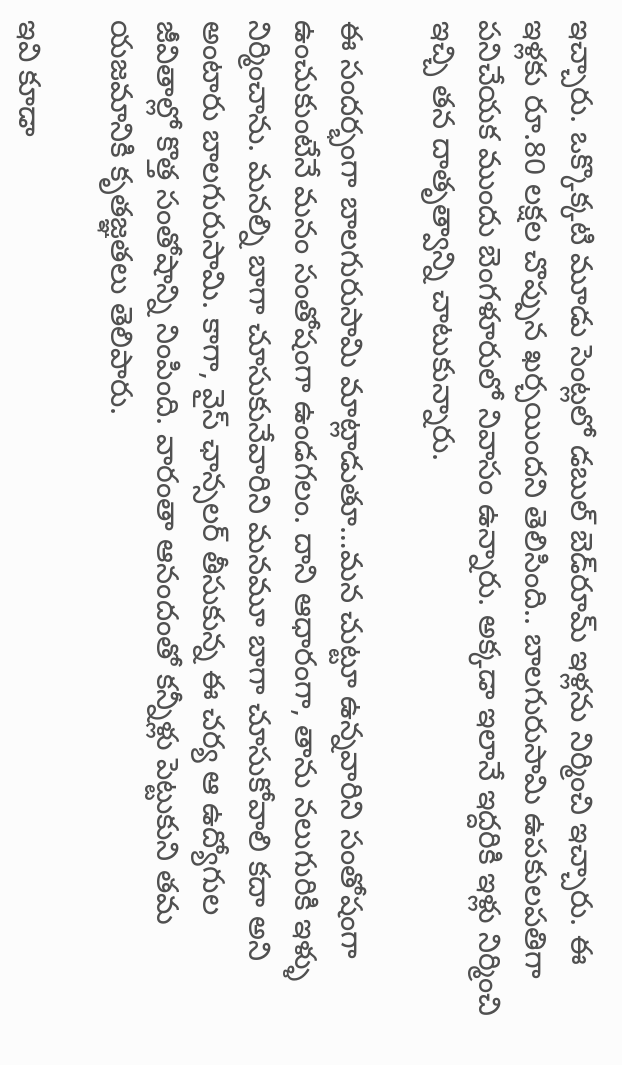ఇచ్చారు. ఒక్కొక్కటి మూడు సెంట్లలో డబుల్‌ బెడ్‌రూమ్‌ ఇళ్లను నిర్మించి ఇచ్చారు. ఈ ఇళ్లకు రూ.80 లక్షల చొప్పున ఖర్చయిందని తెలిసింది.. బాలగురుసామి ఉపకులపతిగా పనిచేయక ముందు బెంగళూరులో నివాసం ఉన్నారు. అక్కడా ఇలానే ఇద్దరికి ఇళ్లు నిర్మించి ఇచ్చి తన దాతృత్వాన్ని చాటుకున్నారు.

ఈ సందర్భంగా బాలగురుసామి మాట్లాడుతూ…మన చుట్టూ ఉన్నవారిని సంతోషంగా ఉంచుకుంటేనే మనం సంతోషంగా ఉండగలం. దాని ఆధారంగా, తాను నలుగురికి ఇళ్ళు నిర్మించాను. మనల్ని బాగా చూసుకునేవారిని మనమూ బాగా చూసుకోవాలి కదా అని అంటారు బాలగురుసామి. కాగా, వైస్ ఛాన్సలర్ తీసుకున్న ఈ చర్య ఆ ఉద్యోగుల జీవితాల్లో కొత్త సంతోషాన్ని నింపింది. వారంతా ఆనందంతో కన్నీళ్లు పెట్టుకుని తమ యజమానికి కృతజ్ఞతలు తెలిపారు.

ఇవి కూడా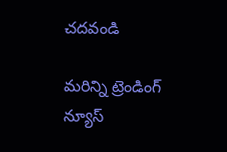చదవండి

మరిన్ని ట్రెండింగ్ న్యూస్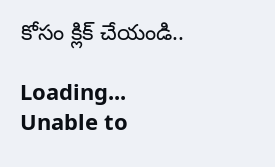కోసం క్లిక్ చేయండి..

Loading...
Unable to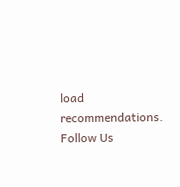load recommendations.
Follow Us